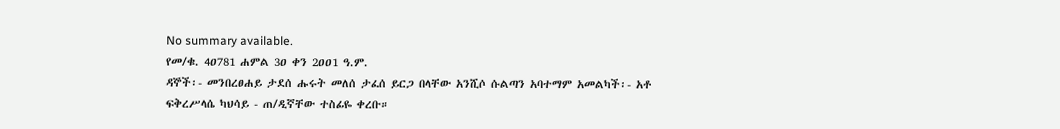No summary available.
የመ/ቁ. 4ዐ781 ሐምል 3ዐ ቀን 2ዐዐ1 ዓ.ም.
ዳኞች፡- መንበረፀሐይ ታደሰ ሑሩት መለሰ ታፈሰ ይርጋ በላቸው አንሺሶ ሱልጣን አባተማም አመልካች፡- አቶ ፍቅረሥላሴ ካህሳይ - ጠ/ዲኛቸው ተስፊዬ ቀረቡ።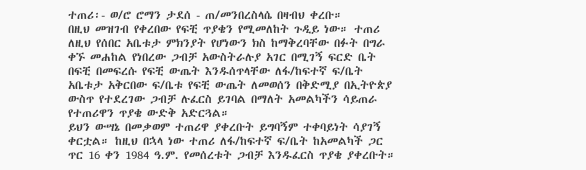ተጠሪ፡- ወ/ሮ ሮማን ታደሰ - ጠ/መንበረስላሴ በዛብህ ቀረቡ።
በዚህ መዝገብ የቀረበው የፍቺ ጥያቄን የሚመለከት ጉዲይ ነው። ተጠሪ ለዚህ የሰበር አቤቱታ ምክንያት የሆነውን ክስ ከማቅረባቸው በፉት በግራ ቀኙ መሐከል የነበረው ጋብቻ አውስትራሉያ አገር በሚገኝ ፍርድ ቤት በፍቺ በመፍረሱ የፍቺ ውጤት እንዱሰጥላቸው ለፋ/ከፍተኛ ፍ/ቤት አቤቱታ አቅርበው ፍ/ቤቱ የፍቺ ውጤት ለመወሰን በቅድሚያ በኢትዮጵያ ውስጥ የተደረገው ጋብቻ ሉፈርስ ይገባል በማለት አመልካችን ሳይጠራ የተጠሪዋን ጥያቄ ውድቅ አድርጓል።
ይህን ውሣኔ በመቃወም ተጠሪዋ ያቀረቡት ይግባኝም ተቀባይነት ሳያገኝ ቀርቷል። ከዚህ በኋላ ነው ተጠሪ ለፋ/ከፍተኛ ፍ/ቤት ከአመልካች ጋር ጥር 16 ቀን 1984 ዓ.ም. የመሰረቱት ጋብቻ እንዱፈርስ ጥያቄ ያቀረቡት።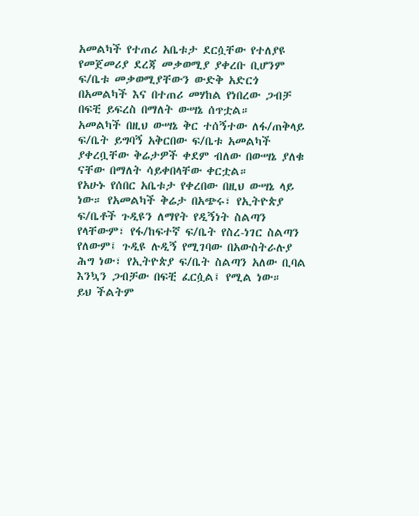አመልካች የተጠሪ አቤቱታ ደርሷቸው የተለያዩ የመጀመሪያ ደረጃ መቃወሚያ ያቀረቡ ቢሆንም ፍ/ቤቱ መቃወሚያቸውን ውድቅ አድርጎ በአመልካች እና በተጠሪ መሃከል የነበረው ጋብቻ በፍቺ ይፍረስ በማለት ውሣኔ ሰጥቷል።
አመልካች በዚህ ውሣኔ ቅር ተሰኝተው ለፋ/ጠቅላይ ፍ/ቤት ይግባኝ አቅርበው ፍ/ቤቱ አመልካች ያቀረቧቸው ቅሬታዎች ቀደም ብለው በውሣኔ ያለቁ ናቸው በማለት ሳይቀበላቸው ቀርቷል።
የአሁኑ የሰበር አቤቱታ የቀረበው በዚህ ውሣኔ ላይ ነው። የአመልካች ቅሬታ በአጭሩ፣ የኢትዮጵያ ፍ/ቤቶች ጉዲዩን ለማየት የዲኝነት ስልጣን የላቸውም፣ የፋ/ከፍተኛ ፍ/ቤት የስረ-ነገር ስልጣን የለውም፤ ጉዲዩ ሉዲኝ የሚገባው በአውስትራሉያ ሕግ ነው፣ የኢትዮጵያ ፍ/ቤት ስልጣን አለው ቢባል እንኳን ጋብቻው በፍቺ ፈርሷል፤ የሚል ነው።
ይህ ችልትም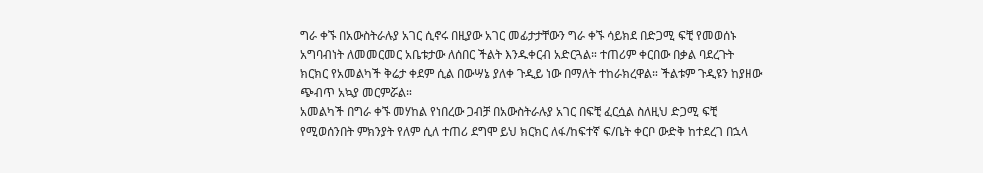ግራ ቀኙ በአውስትራሉያ አገር ሲኖሩ በዚያው አገር መፊታታቸውን ግራ ቀኙ ሳይክደ በድጋሚ ፍቺ የመወሰኑ አግባብነት ለመመርመር አቤቱታው ለሰበር ችልት እንዱቀርብ አድርጓል። ተጠሪም ቀርበው በቃል ባደረጉት ክርክር የአመልካች ቅሬታ ቀደም ሲል በውሣኔ ያለቀ ጉዲይ ነው በማለት ተከራክረዋል። ችልቱም ጉዲዩን ከያዘው ጭብጥ አኳያ መርምሯል።
አመልካች በግራ ቀኙ መሃከል የነበረው ጋብቻ በአውስትራሉያ አገር በፍቺ ፈርሷል ስለዚህ ድጋሚ ፍቺ የሚወሰንበት ምክንያት የለም ሲለ ተጠሪ ደግሞ ይህ ክርክር ለፋ/ከፍተኛ ፍ/ቤት ቀርቦ ውድቅ ከተደረገ በኋላ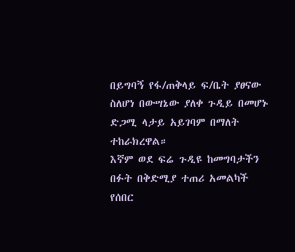በይግባኝ የፋ/ጠቅላይ ፍ/ቤት ያፀናው ስለሆነ በውሣኔው ያለቀ ጉዲይ በመሆኑ ድጋሚ ላታይ አይገባም በማለት ተከራክረዋል።
እኛም ወደ ፍሬ ጉዲዩ ከመግባታችን በፉት በቅድሚያ ተጠሪ አመልካች የሰበር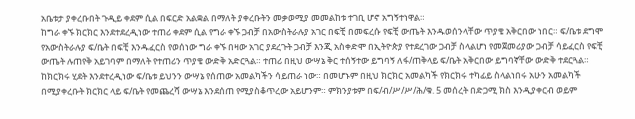አቤቱታ ያቀረቡበት ጉዲይ ቀደም ሲል በፍርድ አልቋል በማለት ያቀረቡትን መቃወሚያ መመልከቱ ተገቢ ሆኖ አግኝተነዋል።
ከግራ ቀኙ ክርክር እንደተደረዲነው ተጠሪ ቀደም ሲል የግራ ቀኙ ጋብቻ በአውስትራሉያ አገር በፍቺ በመፍረሱ የፍቺ ውጤት እንዱወሰንላቸው ጥያቄ አቅርበው ነበር። ፍ/ቤቱ ደግሞ የአውስትራሉያ ፍ/ቤት በፍቺ እንዱፈርስ የወሰነው ግራ ቀኙ በዛው አገር ያደረጉት ጋብቻ እንጂ አስቀድሞ በኢትዮጵያ የተደረገው ጋብቻ ስላልሆነ የመጀመሪያው ጋብቻ ሳይፈርስ የፍቺ ውጤት ሉጠየቅ አይገባም በማለት የተጠሪን ጥያቄ ውድቅ አድርጓል። ተጠሪ በዚህ ውሣኔ ቅር ተሰኝተው ይግባኝ ለፋ/ጠቅላይ ፍ/ቤት አቅርበው ይግባኛቸው ውድቅ ተደርጓል። ከክርክሩ ሂደት እንደተረዲነው ፍ/ቤቱ ይህንን ውሣኔ የሰጠው አመልካችን ሳይጠራ ነው። በመሆኑም በዚህ ክርክር አመልካች የክርክሩ ተካፊይ ስላልነበሩ አሁን አመልካች በሚያቀረቡት ክርክር ላይ ፍ/ቤት የመጨረሻ ውሣኔ እንደሰጠ የሚያስቆጥረው አይሆንም። ምክንያቱም በፍ/ብ/ሥ/ሥ/ሕ/ቁ. 5 መሰረት በድጋሚ ክስ እንዲያቀርብ ወይም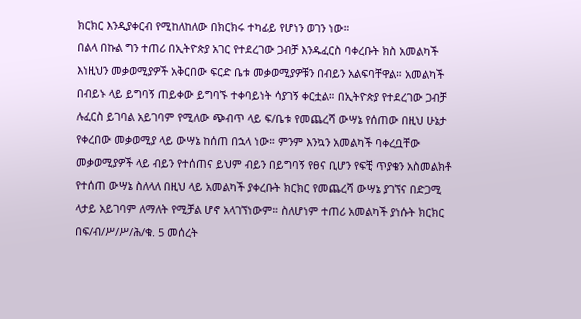ክርክር እንዲያቀርብ የሚከለከለው በክርክሩ ተካፊይ የሆነን ወገን ነው።
በልላ በኩል ግን ተጠሪ በኢትዮጵያ አገር የተደረገው ጋብቻ እንዱፈርስ ባቀረቡት ክስ አመልካች እነዚህን መቃወሚያዎች አቅርበው ፍርድ ቤቱ መቃወሚያዎቹን በብይን አልፍባቸዋል። አመልካች በብይኑ ላይ ይግባኝ ጠይቀው ይግባኙ ተቀባይነት ሳያገኝ ቀርቷል። በኢትዮጵያ የተደረገው ጋብቻ ሉፈርስ ይገባል አይገባም የሚለው ጭብጥ ላይ ፍ/ቤቱ የመጨረሻ ውሣኔ የሰጠው በዚህ ሁኔታ የቀረበው መቃወሚያ ላይ ውሣኔ ከሰጠ በኋላ ነው። ምንም እንኳን አመልካች ባቀረቧቸው መቃወሚያዎች ላይ ብይን የተሰጠና ይህም ብይን በይግባኝ የፀና ቢሆን የፍቺ ጥያቄን አስመልክቶ የተሰጠ ውሣኔ ስለላለ በዚህ ላይ አመልካች ያቀረቡት ክርክር የመጨረሻ ውሣኔ ያገኘና በድጋሚ ላታይ አይገባም ለማለት የሚቻል ሆኖ አላገኘነውም። ስለሆነም ተጠሪ አመልካች ያነሱት ክርክር በፍ/ብ/ሥ/ሥ/ሕ/ቁ. 5 መሰረት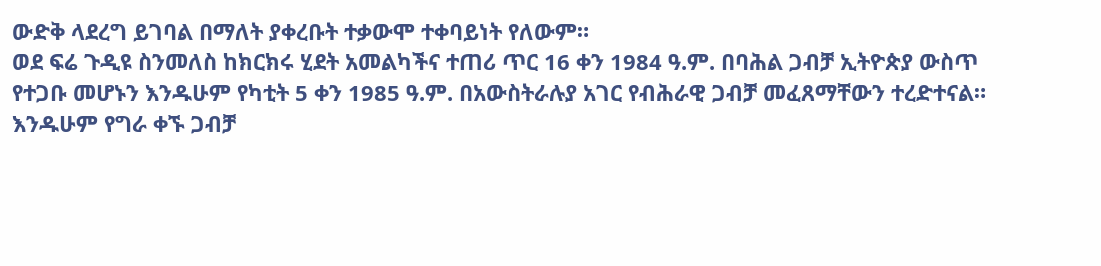ውድቅ ላደረግ ይገባል በማለት ያቀረቡት ተቃውሞ ተቀባይነት የለውም።
ወደ ፍሬ ጉዲዩ ስንመለስ ከክርክሩ ሂደት አመልካችና ተጠሪ ጥር 16 ቀን 1984 ዓ.ም. በባሕል ጋብቻ ኢትዮጵያ ውስጥ የተጋቡ መሆኑን እንዱሁም የካቲት 5 ቀን 1985 ዓ.ም. በአውስትራሉያ አገር የብሕራዊ ጋብቻ መፈጸማቸውን ተረድተናል። እንዱሁም የግራ ቀኙ ጋብቻ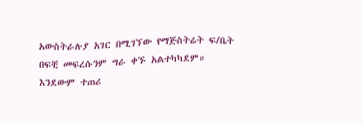አውስትራሉያ አገር በሚገኘው የማጅስትሬት ፍ/ቤት በፍቺ መፍረሱንም ግራ ቀኙ አልተካካደም። እንደውም ተጠሪ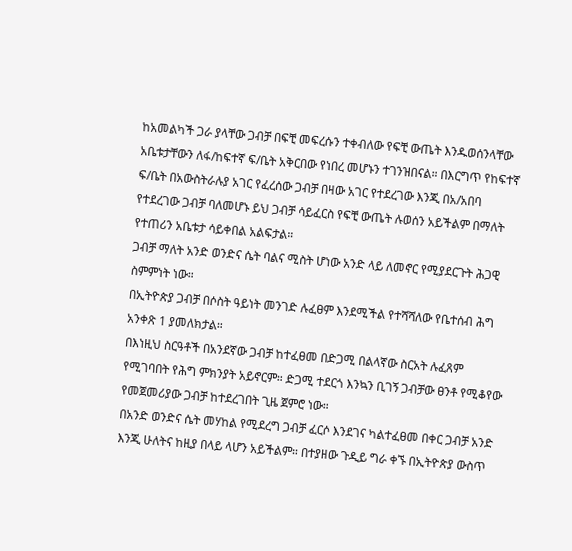ከአመልካች ጋራ ያላቸው ጋብቻ በፍቺ መፍረሱን ተቀብለው የፍቺ ውጤት እንዱወሰንላቸው አቤቱታቸውን ለፋ/ከፍተኛ ፍ/ቤት አቅርበው የነበረ መሆኑን ተገንዝበናል። በእርግጥ የከፍተኛ ፍ/ቤት በአውስትራሉያ አገር የፈረሰው ጋብቻ በዛው አገር የተደረገው እንጂ በአ/አበባ የተደረገው ጋብቻ ባለመሆኑ ይህ ጋብቻ ሳይፈርስ የፍቺ ውጤት ሉወሰን አይችልም በማለት የተጠሪን አቤቱታ ሳይቀበል አልፍታል።
ጋብቻ ማለት አንድ ወንድና ሴት ባልና ሚስት ሆነው አንድ ላይ ለመኖር የሚያደርጉት ሕጋዊ ስምምነት ነው።
በኢትዮጵያ ጋብቻ በሶስት ዓይነት መንገድ ሉፈፀም እንደሚችል የተሻሻለው የቤተሰብ ሕግ አንቀጽ 1 ያመለክታል።
በእነዚህ ስርዓቶች በአንደኛው ጋብቻ ከተፈፀመ በድጋሚ በልላኛው ስርአት ሉፈጸም የሚገባበት የሕግ ምክንያት አይኖርም። ድጋሚ ተደርጎ እንኳን ቢገኝ ጋብቻው ፀንቶ የሚቆየው የመጀመሪያው ጋብቻ ከተደረገበት ጊዜ ጀምሮ ነው።
በአንድ ወንድና ሴት መሃከል የሚደረግ ጋብቻ ፈርሶ እንደገና ካልተፈፀመ በቀር ጋብቻ አንድ እንጂ ሁለትና ከዚያ በላይ ላሆን አይችልም። በተያዘው ጉዲይ ግራ ቀኙ በኢትዮጵያ ውስጥ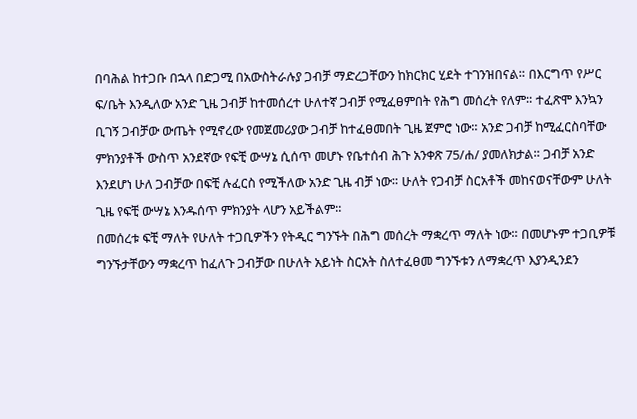በባሕል ከተጋቡ በኋላ በድጋሚ በአውስትራሉያ ጋብቻ ማድረጋቸውን ከክርክር ሂደት ተገንዝበናል። በእርግጥ የሥር ፍ/ቤት እንዲለው አንድ ጊዜ ጋብቻ ከተመሰረተ ሁለተኛ ጋብቻ የሚፈፀምበት የሕግ መሰረት የለም። ተፈጽሞ እንኳን ቢገኝ ጋብቻው ውጤት የሚኖረው የመጀመሪያው ጋብቻ ከተፈፀመበት ጊዜ ጀምሮ ነው። አንድ ጋብቻ ከሚፈርስባቸው ምክንያቶች ውስጥ አንደኛው የፍቺ ውሣኔ ሲሰጥ መሆኑ የቤተሰብ ሕጉ አንቀጽ 75/ሐ/ ያመለክታል። ጋብቻ አንድ እንደሆነ ሁለ ጋብቻው በፍቺ ሉፈርስ የሚችለው አንድ ጊዜ ብቻ ነው። ሁለት የጋብቻ ስርአቶች መከናወናቸውም ሁለት ጊዜ የፍቺ ውሣኔ እንዱሰጥ ምክንያት ላሆን አይችልም።
በመሰረቱ ፍቺ ማለት የሁለት ተጋቢዎችን የትዲር ግንኙት በሕግ መሰረት ማቋረጥ ማለት ነው። በመሆኑም ተጋቢዎቹ ግንኙታቸውን ማቋረጥ ከፈለጉ ጋብቻው በሁለት አይነት ስርአት ስለተፈፀመ ግንኙቱን ለማቋረጥ እያንዲንደን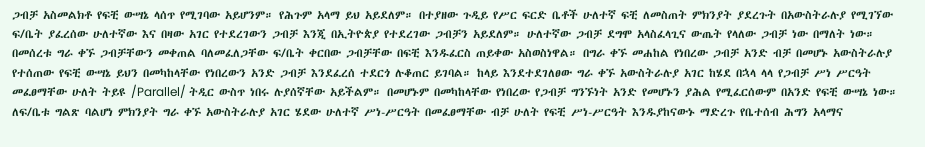ጋብቻ አስመልክቶ የፍቺ ውሣኔ ላሰጥ የሚገባው አይሆንም። የሕጉም አላማ ይህ አይደለም። በተያዘው ጉዲይ የሥር ፍርድ ቤቶች ሁለተኛ ፍቺ ለመስጠት ምክንያት ያደረጉት በአውስትራሉያ የሚገኘው ፍ/ቤት ያፈረሰው ሁለተኛው እና በዛው አገር የተደረገውን ጋብቻ እንጂ በኢትዮጵያ የተደረገው ጋብቻን አይደለም። ሁለተኛው ጋብቻ ደግሞ አላስፈላጊና ውጤት የላለው ጋብቻ ነው በማለት ነው። በመሰረቱ ግራ ቀኙ ጋብቻቸውን መቀጠል ባለመፈለጋቸው ፍ/ቤት ቀርበው ጋብቻቸው በፍቺ እንዱፈርስ ጠይቀው አስወስነዋል። በግራ ቀኙ መሐከል የነበረው ጋብቻ አንድ ብቻ በመሆኑ አውስትራሉያ የተሰጠው የፍቺ ውሣኔ ይህን በመካከላቸው የነበረውን አንድ ጋብቻ እንደፈረሰ ተደርጎ ሉቆጠር ይገባል። ከላይ እንደተደገለፀው ግራ ቀኙ አውስትራሉያ አገር ከሄደ በኋላ ላላ የጋብቻ ሥነ ሥርዓት መፈፀማቸው ሁለት ትይዩ /Parallel/ ትዲር ውስጥ ነበሩ ሉያሰኛቸው አይችልም። በመሆኑም በመካከላቸው የነበረው የጋብቻ ግንኙነት አንድ የመሆኑን ያሕል የሚፈርሰውም በአንድ የፍቺ ውሣኔ ነው። ለፍ/ቤቱ ግልጽ ባልሆነ ምክንያት ግራ ቀኙ አውስትራሉያ አገር ሄደው ሁለተኛ ሥነ-ሥርዓት በመፈፀማቸው ብቻ ሁለት የፍቺ ሥነ-ሥርዓት እንዱያከናውኑ ማድረጉ የቤተሰብ ሕግን አላማና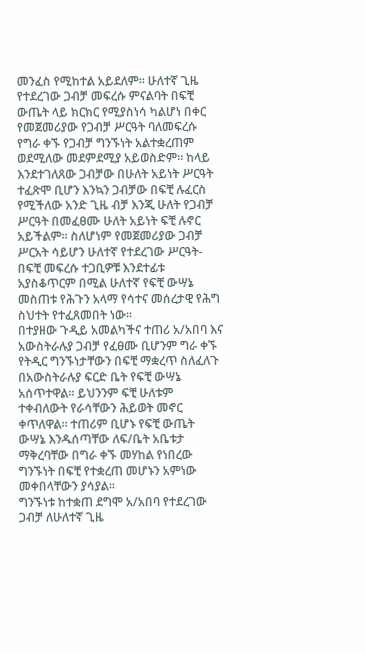መንፈስ የሚከተል አይደለም። ሁለተኛ ጊዜ የተደረገው ጋብቻ መፍረሱ ምናልባት በፍቺ ውጤት ላይ ክርክር የሚያስነሳ ካልሆነ በቀር የመጀመሪያው የጋብቻ ሥርዓት ባለመፍረሱ የግራ ቀኙ የጋብቻ ግንኙነት አልተቋረጠም ወደሚለው መደምደሚያ አይወስድም። ከላይ እንደተገለጸው ጋብቻው በሁለት አይነት ሥርዓት ተፈጽሞ ቢሆን እንኳን ጋብቻው በፍቺ ሉፈርስ የሚችለው አንድ ጊዜ ብቻ እንጂ ሁለት የጋብቻ ሥርዓት በመፈፀሙ ሁለት አይነት ፍቺ ሉኖር አይችልም። ስለሆነም የመጀመሪያው ጋብቻ ሥርአት ሳይሆን ሁለተኛ የተደረገው ሥርዓት-በፍቺ መፍረሱ ተጋቢዎቹ እንደተፊቱ አያስቆጥርም በሚል ሁለተኛ የፍቺ ውሣኔ መስጠቱ የሕጉን አላማ የሳተና መሰረታዊ የሕግ ስህተት የተፈጸመበት ነው።
በተያዘው ጉዲይ አመልካችና ተጠሪ አ/አበባ እና አውስትራሉያ ጋብቻ የፈፀሙ ቢሆንም ግራ ቀኙ የትዲር ግንኙነታቸውን በፍቺ ማቋረጥ ስለፈለጉ በአውስትራሉያ ፍርድ ቤት የፍቺ ውሣኔ አሰጥተዋል። ይህንንም ፍቺ ሁለቱም ተቀብለውት የራሳቸውን ሕይወት መኖር ቀጥለዋል። ተጠሪም ቢሆኑ የፍቺ ውጤት ውሣኔ እንዱሰጣቸው ለፍ/ቤት አቤቱታ ማቅረባቸው በግራ ቀኙ መሃከል የነበረው ግንኙነት በፍቺ የተቋረጠ መሆኑን አምነው መቀበላቸውን ያሳያል።
ግንኙነቱ ከተቋጠ ደግሞ አ/አበባ የተደረገው ጋብቻ ለሁለተኛ ጊዜ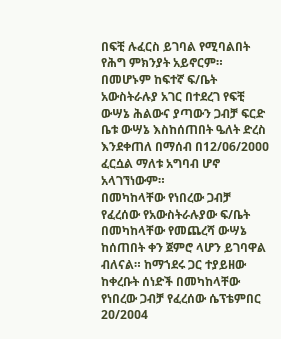በፍቺ ሉፈርስ ይገባል የሚባልበት የሕግ ምክንያት አይኖርም። በመሆኑም ከፍተኛ ፍ/ቤት አውስትራሉያ አገር በተደረገ የፍቺ ውሣኔ ሕልውና ያጣውን ጋብቻ ፍርድ ቤቱ ውሣኔ እስከሰጠበት ዔለት ድረስ እንደቀጠለ በማሰብ በ12/ዐ6/2ዐዐዐ ፈርሷል ማለቱ አግባብ ሆኖ አላገኘነውም።
በመካከላቸው የነበረው ጋብቻ የፈረሰው የአውስትራሉያው ፍ/ቤት በመካከላቸው የመጨረሻ ውሣኔ ከሰጠበት ቀን ጀምሮ ላሆን ይገባዋል ብለናል። ከማኀደሩ ጋር ተያይዘው ከቀረቡት ሰነድች በመካከላቸው የነበረው ጋብቻ የፈረሰው ሴፕቴምበር 2ዐ/2ዐዐ4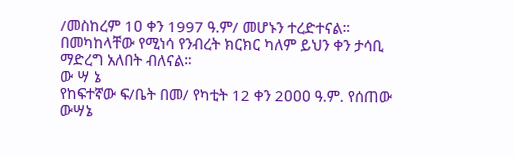/መስከረም 1ዐ ቀን 1997 ዓ.ም/ መሆኑን ተረድተናል። በመካከላቸው የሚነሳ የንብረት ክርክር ካለም ይህን ቀን ታሳቢ ማድረግ አለበት ብለናል።
ው ሣ ኔ
የከፍተኛው ፍ/ቤት በመ/ የካቲት 12 ቀን 2ዐዐዐ ዓ.ም. የሰጠው ውሣኔ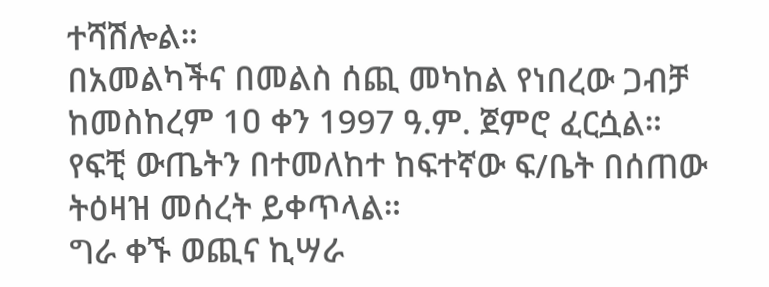ተሻሽሎል።
በአመልካችና በመልስ ሰጪ መካከል የነበረው ጋብቻ ከመስከረም 1ዐ ቀን 1997 ዓ.ም. ጀምሮ ፈርሷል።
የፍቺ ውጤትን በተመለከተ ከፍተኛው ፍ/ቤት በሰጠው ትዕዛዝ መሰረት ይቀጥላል።
ግራ ቀኙ ወጪና ኪሣራ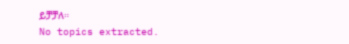ይቻቻለ።
No topics extracted.